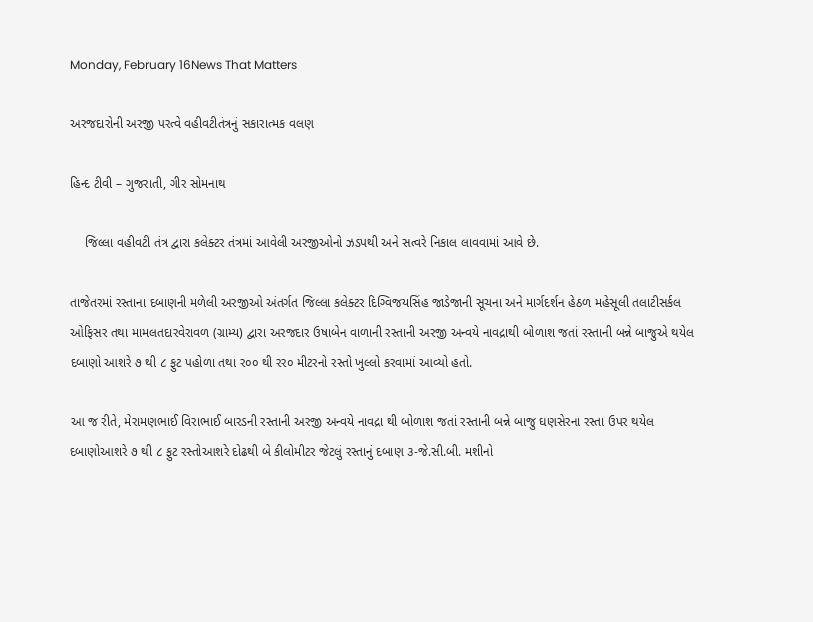Monday, February 16News That Matters

અરજદારોની અરજી પરત્વે વહીવટીતંત્રનું સકારાત્મક વલણ

હિન્દ ટીવી – ગુજરાતી, ગીર સોમનાથ

    જિલ્લા વહીવટી તંત્ર દ્વારા કલેક્ટર તંત્રમાં આવેલી અરજીઓનો ઝડપથી અને સત્વરે નિકાલ લાવવામાં આવે છે.

તાજેતરમાં રસ્તાના દબાણની મળેલી અરજીઓ અંતર્ગત જિલ્લા કલેક્ટર દિગ્વિજયસિંહ જાડેજાની સૂચના અને માર્ગદર્શન હેઠળ મહેસૂલી તલાટીસર્કલ ઓફિસર તથા મામલતદારવેરાવળ (ગ્રામ્ય) દ્વારા અરજદાર ઉષાબેન વાળાની રસ્તાની અરજી અન્વયે નાવદ્રાથી બોળાશ જતાં રસ્તાની બન્ને બાજુએ થયેલ દબાણો આશરે ૭ થી ૮ ફુટ પહોળા તથા ર૦૦ થી રર૦ મીટરનો રસ્તો ખુલ્લો કરવામાં આવ્યો હતો.

આ જ રીતે, મેરામણભાઈ વિરાભાઈ બારડની રસ્તાની અરજી અન્વયે નાવદ્રા થી બોળાશ જતાં રસ્તાની બન્ને બાજુ ઘણસેરના રસ્તા ઉપર થયેલ દબાણોઆશરે ૭ થી ૮ ફુટ રસ્તોઆશરે દોઢથી બે કીલોમીટર જેટલું રસ્તાનું દબાણ ૩-જે.સી.બી. મશીનો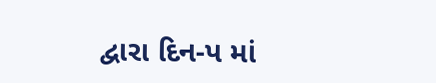દ્વારા દિન-પ માં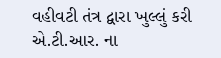વહીવટી તંત્ર દ્વારા ખુલ્લું કરી એ.ટી.આર. ના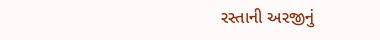રસ્તાની અરજીનું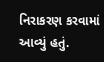નિરાકરણ કરવામાં આવ્યું હતું.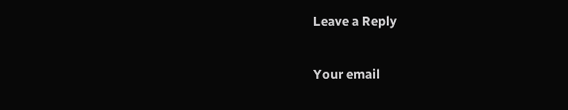Leave a Reply

Your email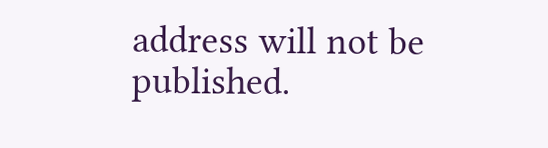address will not be published.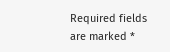Required fields are marked *